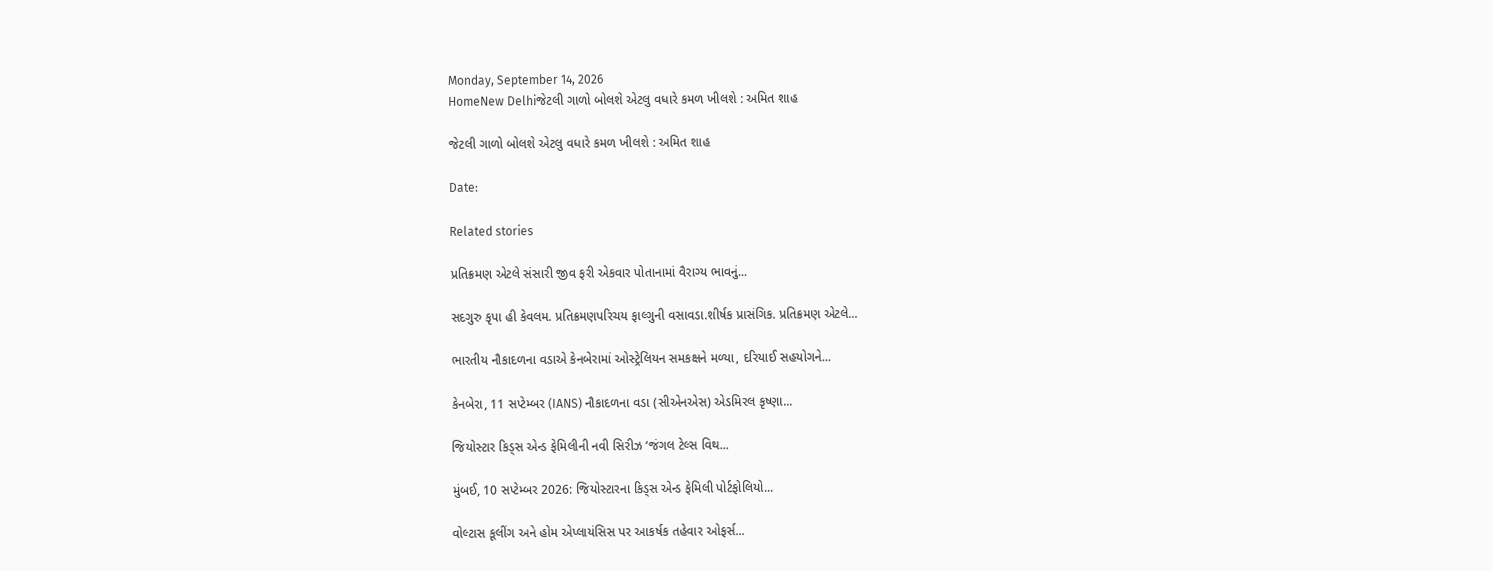Monday, September 14, 2026
HomeNew Delhiજેટલી ગાળો બોલશે એટલુ વધારે કમળ ખીલશે : અમિત શાહ

જેટલી ગાળો બોલશે એટલુ વધારે કમળ ખીલશે : અમિત શાહ

Date:

Related stories

પ્રતિક્રમણ એટલે સંસારી જીવ ફરી એકવાર પોતાનામાં વૈરાગ્ય ભાવનું...

સદગુરુ કૃપા હી કેવલમ. પ્રતિક્રમણપરિચય ફાલ્ગુની વસાવડા.શીર્ષક પ્રાસંગિક. પ્રતિક્રમણ એટલે...

ભારતીય નૌકાદળના વડાએ કેનબેરામાં ઓસ્ટ્રેલિયન સમકક્ષને મળ્યા, દરિયાઈ સહયોગને...

કેનબેરા, 11 સપ્ટેમ્બર (IANS) નૌકાદળના વડા (સીએનએસ) એડમિરલ કૃષ્ણા...

જિયોસ્ટાર કિડ્સ એન્ડ ફેમિલીની નવી સિરીઝ ‘જંગલ ટેલ્સ વિથ...

મુંબઈ, 10 સપ્ટેમ્બર 2026: જિયોસ્ટારના કિડ્સ એન્ડ ફેમિલી પોર્ટફોલિયો...

વોલ્ટાસ કૂલીંગ અને હોમ એપ્લાયંસિસ પર આકર્ષક તહેવાર ઓફર્સ...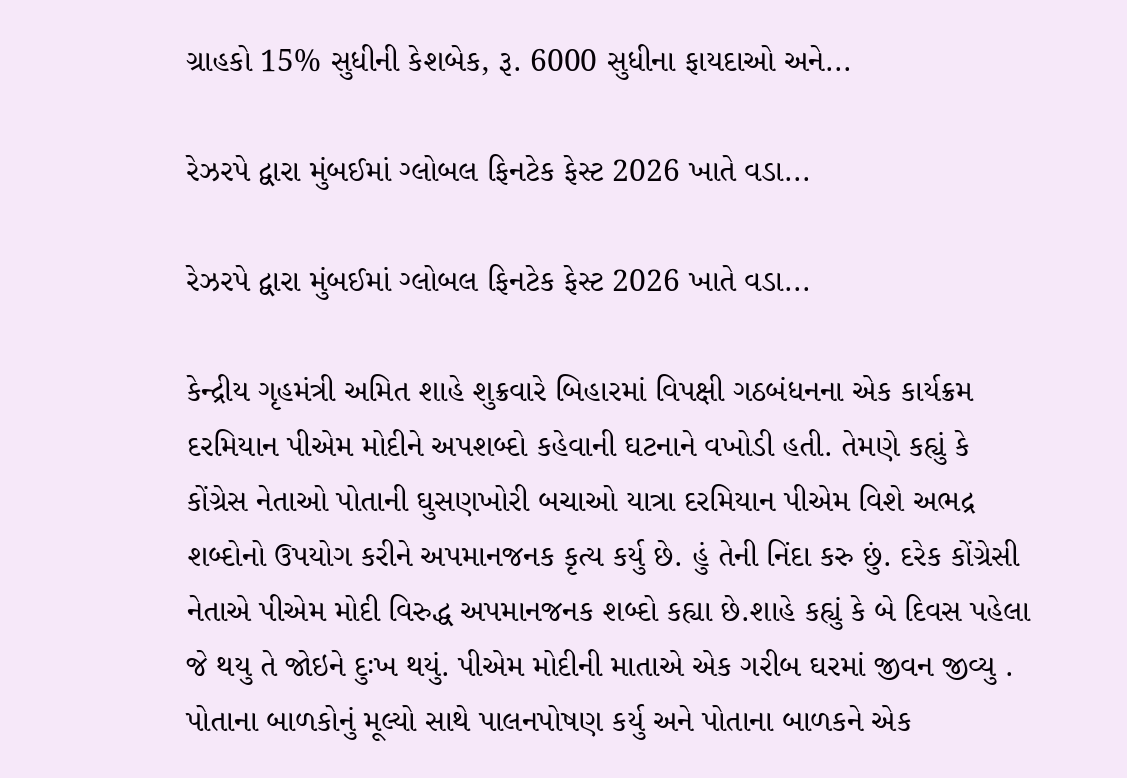ગ્રાહકો 15% સુધીની કેશબેક, રૂ. 6000 સુધીના ફાયદાઓ અને...

રેઝરપે દ્વારા મુંબઈમાં ગ્લોબલ ફિનટેક ફેસ્ટ 2026 ખાતે વડા...

રેઝરપે દ્વારા મુંબઈમાં ગ્લોબલ ફિનટેક ફેસ્ટ 2026 ખાતે વડા...

કેન્દ્રીય ગૃહમંત્રી અમિત શાહે શુક્રવારે બિહારમાં વિપક્ષી ગઠબંધનના એક કાર્યક્રમ દરમિયાન પીએમ મોદીને અપશબ્દો કહેવાની ઘટનાને વખોડી હતી. તેમણે કહ્યું કે કોંગ્રેસ નેતાઓ પોતાની ઘુસણખોરી બચાઓ યાત્રા દરમિયાન પીએમ વિશે અભદ્ર શબ્દોનો ઉપયોગ કરીને અપમાનજનક કૃત્ય કર્યુ છે. હું તેની નિંદા કરુ છું. દરેક કોંગ્રેસી નેતાએ પીએમ મોદી વિરુદ્ધ અપમાનજનક શબ્દો કહ્યા છે.શાહે કહ્યું કે બે દિવસ પહેલા જે થયુ તે જોઇને દુઃખ થયું. પીએમ મોદીની માતાએ એક ગરીબ ઘરમાં જીવન જીવ્યુ . પોતાના બાળકોનું મૂલ્યો સાથે પાલનપોષણ કર્યુ અને પોતાના બાળકને એક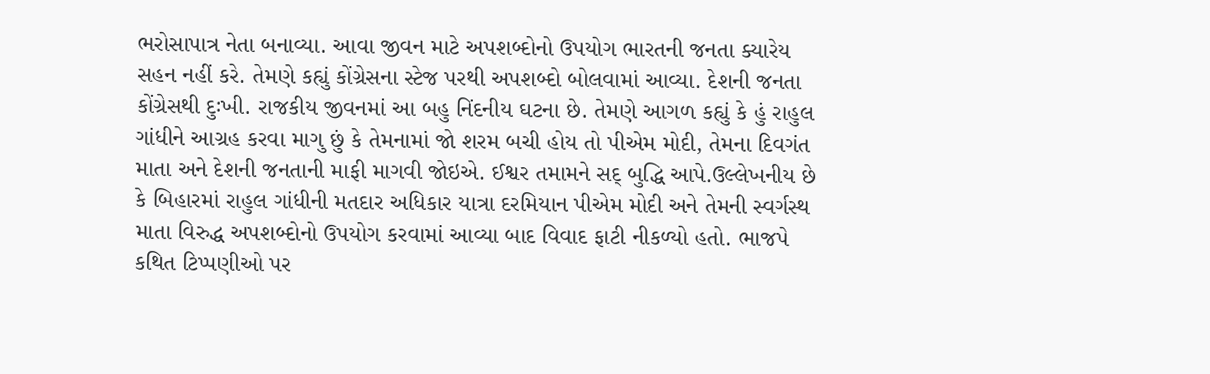ભરોસાપાત્ર નેતા બનાવ્યા. આવા જીવન માટે અપશબ્દોનો ઉપયોગ ભારતની જનતા ક્યારેય સહન નહીં કરે. તેમણે કહ્યું કોંગ્રેસના સ્ટેજ પરથી અપશબ્દો બોલવામાં આવ્યા. દેશની જનતા કોંગ્રેસથી દુઃખી. રાજકીય જીવનમાં આ બહુ નિંદનીય ઘટના છે. તેમણે આગળ કહ્યું કે હું રાહુલ ગાંધીને આગ્રહ કરવા માગુ છું કે તેમનામાં જો શરમ બચી હોય તો પીએમ મોદી, તેમના દિવગંત માતા અને દેશની જનતાની માફી માગવી જોઇએ. ઈશ્વર તમામને સદ્ બુદ્ધિ આપે.ઉલ્લેખનીય છે કે બિહારમાં રાહુલ ગાંધીની મતદાર અધિકાર યાત્રા દરમિયાન પીએમ મોદી અને તેમની સ્વર્ગસ્થ માતા વિરુદ્ધ અપશબ્દોનો ઉપયોગ કરવામાં આવ્યા બાદ વિવાદ ફાટી નીકળ્યો હતો. ભાજપે કથિત ટિપ્પણીઓ પર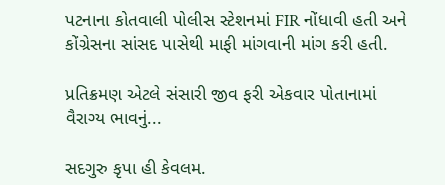પટનાના કોતવાલી પોલીસ સ્ટેશનમાં FIR નોંધાવી હતી અને કોંગ્રેસના સાંસદ પાસેથી માફી માંગવાની માંગ કરી હતી.

પ્રતિક્રમણ એટલે સંસારી જીવ ફરી એકવાર પોતાનામાં વૈરાગ્ય ભાવનું...

સદગુરુ કૃપા હી કેવલમ.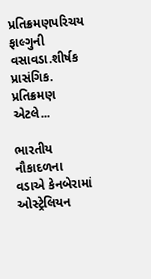પ્રતિક્રમણપરિચય ફાલ્ગુની વસાવડા.શીર્ષક પ્રાસંગિક. પ્રતિક્રમણ એટલે...

ભારતીય નૌકાદળના વડાએ કેનબેરામાં ઓસ્ટ્રેલિયન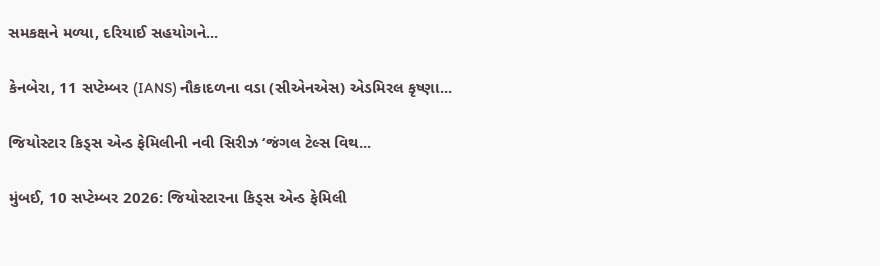સમકક્ષને મળ્યા, દરિયાઈ સહયોગને...

કેનબેરા, 11 સપ્ટેમ્બર (IANS) નૌકાદળના વડા (સીએનએસ) એડમિરલ કૃષ્ણા...

જિયોસ્ટાર કિડ્સ એન્ડ ફેમિલીની નવી સિરીઝ ‘જંગલ ટેલ્સ વિથ...

મુંબઈ, 10 સપ્ટેમ્બર 2026: જિયોસ્ટારના કિડ્સ એન્ડ ફેમિલી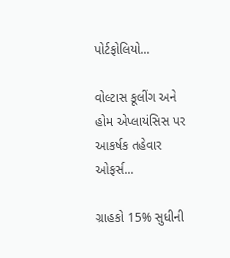પોર્ટફોલિયો...

વોલ્ટાસ કૂલીંગ અને હોમ એપ્લાયંસિસ પર આકર્ષક તહેવાર ઓફર્સ...

ગ્રાહકો 15% સુધીની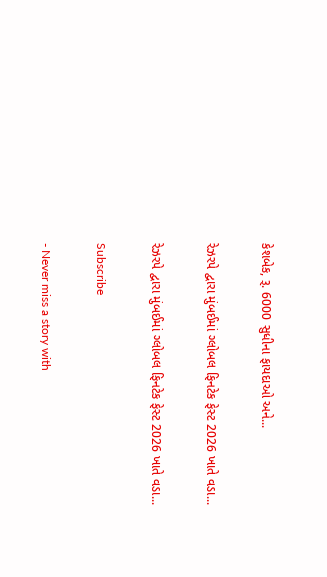કેશબેક, રૂ. 6000 સુધીના ફાયદાઓ અને...

રેઝરપે દ્વારા મુંબઈમાં ગ્લોબલ ફિનટેક ફેસ્ટ 2026 ખાતે વડા...

રેઝરપે દ્વારા મુંબઈમાં ગ્લોબલ ફિનટેક ફેસ્ટ 2026 ખાતે વડા...

Subscribe

- Never miss a story with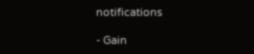notifications

- Gain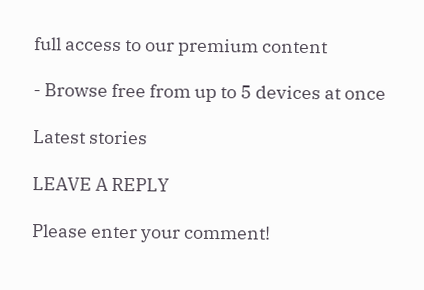full access to our premium content

- Browse free from up to 5 devices at once

Latest stories

LEAVE A REPLY

Please enter your comment!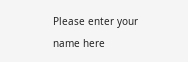Please enter your name here